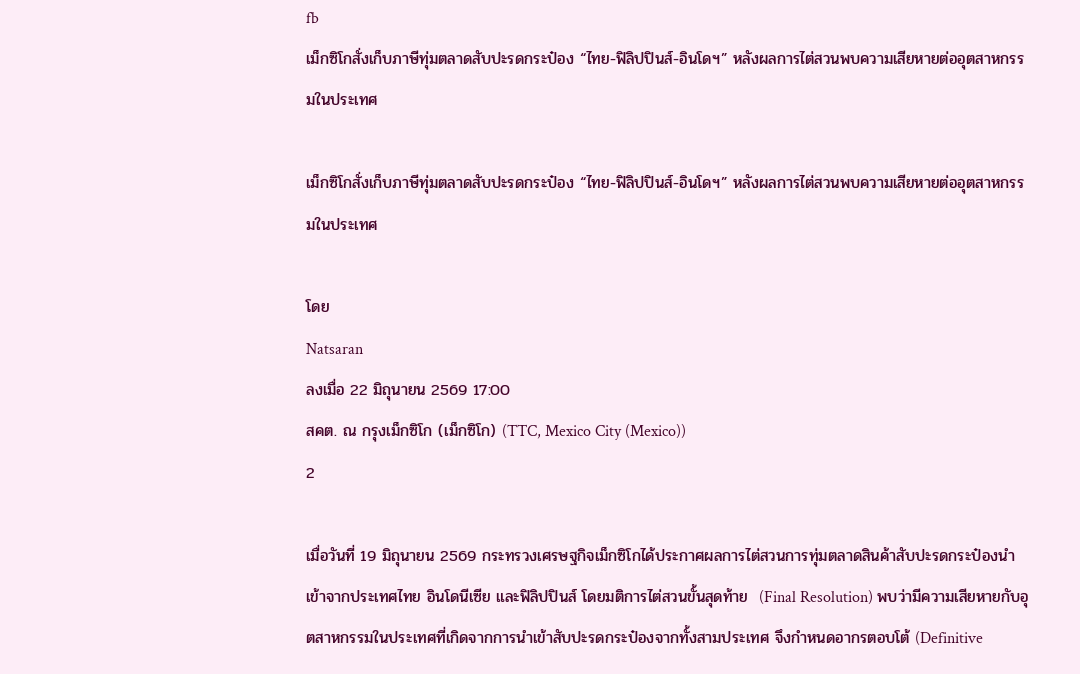fb
เม็กซิโกสั่งเก็บภาษีทุ่มตลาดสับปะรดกระป๋อง “ไทย-ฟิลิปปินส์-อินโดฯ” หลังผลการไต่สวนพบความเสียหายต่ออุตสาหกรรมในประเทศ

เม็กซิโกสั่งเก็บภาษีทุ่มตลาดสับปะรดกระป๋อง “ไทย-ฟิลิปปินส์-อินโดฯ” หลังผลการไต่สวนพบความเสียหายต่ออุตสาหกรรมในประเทศ

โดย
Natsaran
ลงเมื่อ 22 มิถุนายน 2569 17:00
สคต. ณ กรุงเม็กซิโก (เม็กซิโก) (TTC, Mexico City (Mexico))
2

เมื่อวันที่ 19 มิถุนายน 2569 กระทรวงเศรษฐกิจเม็กซิโกได้ประกาศผลการไต่สวนการทุ่มตลาดสินค้าสับปะรดกระป๋องนำเข้าจากประเทศไทย อินโดนีเซีย และฟิลิปปินส์ โดยมติการไต่สวนขั้นสุดท้าย  (Final Resolution) พบว่ามีความเสียหายกับอุตสาหกรรมในประเทศที่เกิดจากการนำเข้าสับปะรดกระป๋องจากทั้งสามประเทศ จึงกำหนดอากรตอบโต้ (Definitive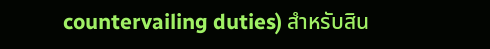countervailing duties) สำหรับสิน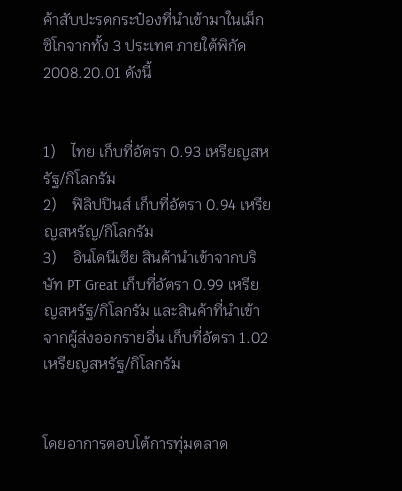ค้าสับปะรดกระป๋องที่นําเข้ามาในเม็กซิโกจากทั้ง 3 ประเทศ ภายใต้พิกัด 2008.20.01 ดังนี้


1)    ไทย เก็บที่อัตรา 0.93 เหรียญสหรัฐ/กิโลกรัม
2)    ฟิลิปปินส์ เก็บที่อัตรา 0.94 เหรียญสหรัญ/กิโลกรัม
3)    อินโดนีเซีย สินค้านำเข้าจากบริษัท PT Great เก็บที่อัตรา 0.99 เหรียญสหรัฐ/กิโลกรัม และสินค้าที่นำเข้าจากผู้ส่งออกรายอื่น เก็บที่อัตรา 1.02 เหรียญสหรัฐ/กิโลกรัม


โดยอาการตอบโต้การทุ่มตลาด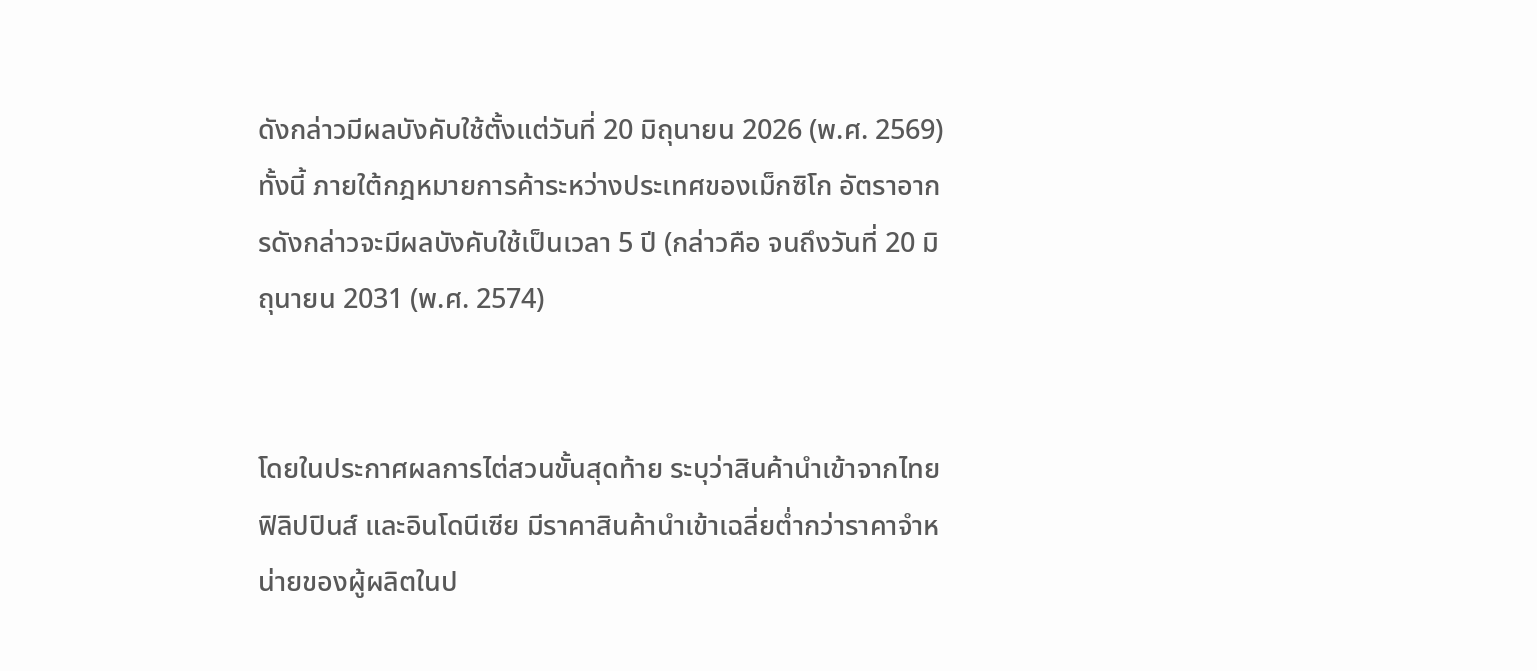ดังกล่าวมีผลบังคับใช้ตั้งแต่วันที่ 20 มิถุนายน 2026 (พ.ศ. 2569) ทั้งนี้ ภายใต้กฎหมายการค้าระหว่างประเทศของเม็กซิโก อัตราอากรดังกล่าวจะมีผลบังคับใช้เป็นเวลา 5 ปี (กล่าวคือ จนถึงวันที่ 20 มิถุนายน 2031 (พ.ศ. 2574)


โดยในประกาศผลการไต่สวนขั้นสุดท้าย ระบุว่าสินค้านำเข้าจากไทย ฟิลิปปินส์ และอินโดนีเซีย มีราคาสินค้านำเข้าเฉลี่ยต่ำกว่าราคาจำหน่ายของผู้ผลิตในป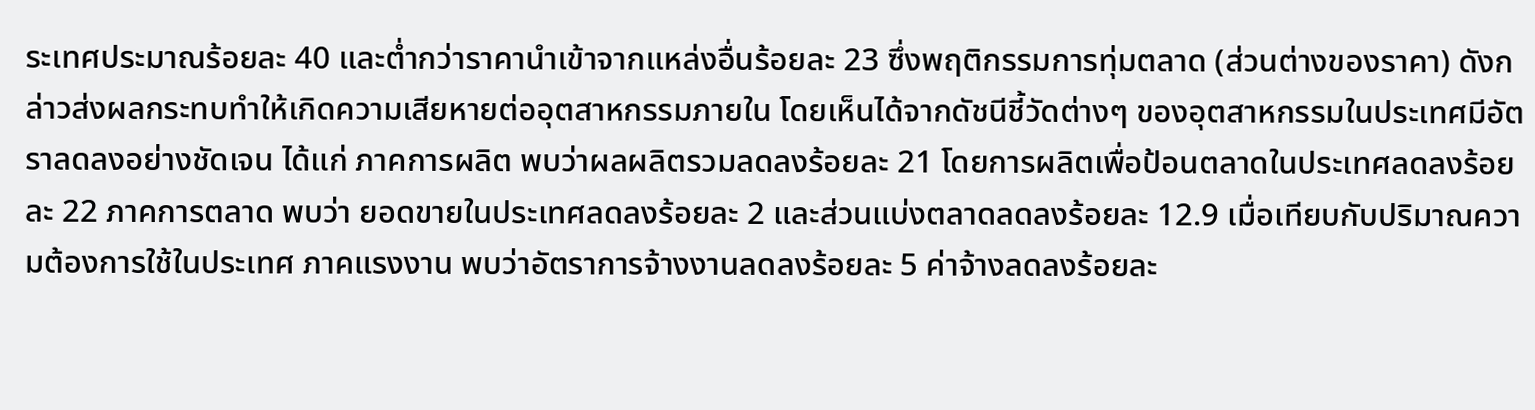ระเทศประมาณร้อยละ 40 และต่ำกว่าราคานำเข้าจากแหล่งอื่นร้อยละ 23 ซึ่งพฤติกรรมการทุ่มตลาด (ส่วนต่างของราคา) ดังกล่าวส่งผลกระทบทำให้เกิดความเสียหายต่ออุตสาหกรรมภายใน โดยเห็นได้จากดัชนีชี้วัดต่างๆ ของอุตสาหกรรมในประเทศมีอัตราลดลงอย่างชัดเจน ได้แก่ ภาคการผลิต พบว่าผลผลิตรวมลดลงร้อยละ 21 โดยการผลิตเพื่อป้อนตลาดในประเทศลดลงร้อยละ 22 ภาคการตลาด พบว่า ยอดขายในประเทศลดลงร้อยละ 2 และส่วนแบ่งตลาดลดลงร้อยละ 12.9 เมื่อเทียบกับปริมาณความต้องการใช้ในประเทศ ภาคแรงงาน พบว่าอัตราการจ้างงานลดลงร้อยละ 5 ค่าจ้างลดลงร้อยละ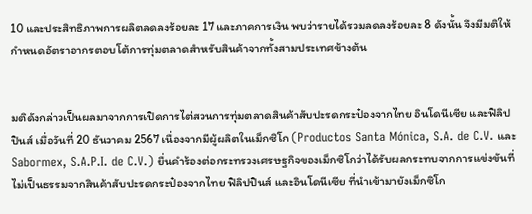10 และประสิทธิภาพการผลิตลดลงร้อยละ 17 และภาคการเงิน พบว่ารายได้รวมลดลงร้อยละ 8 ดังนั้น จึงมีมติให้กำหนดอัตราอากรตอบโต้การทุ่มตลาดสำหรับสินค้าจากทั้งสามประเทศข้างต้น


มติดังกล่าวเป็นผลมาจากการเปิดการไต่สวนการทุ่มตลาดสินค้าสับปะรดกระป๋องจากไทย อินโดนีเซีย และฟิลิปปินส์ เมื่อวันที่ 20 ธันวาคม 2567 เนื่องจากมีผู้ผลิตในเม็กซิโก (Productos Santa Mónica, S.A. de C.V. และ Sabormex, S.A.P.I. de C.V.) ยื่นคำร้องต่อกระทรวงเศรษฐกิจของเม็กซิโกว่าได้รับผลกระทบจากการแข่งขันที่ไม่เป็นธรรมจากสินค้าสับปะรดกระป๋องจากไทย ฟิลิปปินส์ และอินโดนีเซีย ที่นำเข้ามายังเม็กซิโก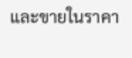และขายในราคา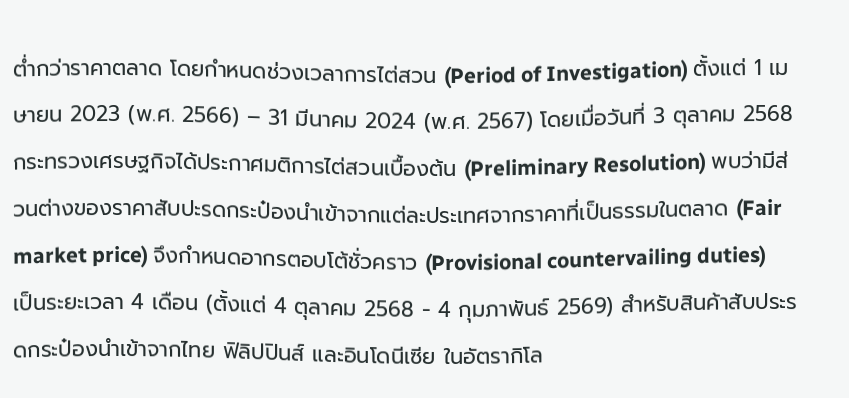ต่ำกว่าราคาตลาด โดยกำหนดช่วงเวลาการไต่สวน (Period of Investigation) ตั้งแต่ 1 เมษายน 2023 (พ.ศ. 2566) – 31 มีนาคม 2024 (พ.ศ. 2567) โดยเมื่อวันที่ 3 ตุลาคม 2568 กระทรวงเศรษฐกิจได้ประกาศมติการไต่สวนเบื้องต้น (Preliminary Resolution) พบว่ามีส่วนต่างของราคาสับปะรดกระป๋องนำเข้าจากแต่ละประเทศจากราคาที่เป็นธรรมในตลาด (Fair market price) จึงกำหนดอากรตอบโต้ชั่วคราว (Provisional countervailing duties) เป็นระยะเวลา 4 เดือน (ตั้งแต่ 4 ตุลาคม 2568 - 4 กุมภาพันธ์ 2569) สำหรับสินค้าสับประรดกระป๋องนำเข้าจากไทย ฟิลิปปินส์ และอินโดนีเซีย ในอัตรากิโล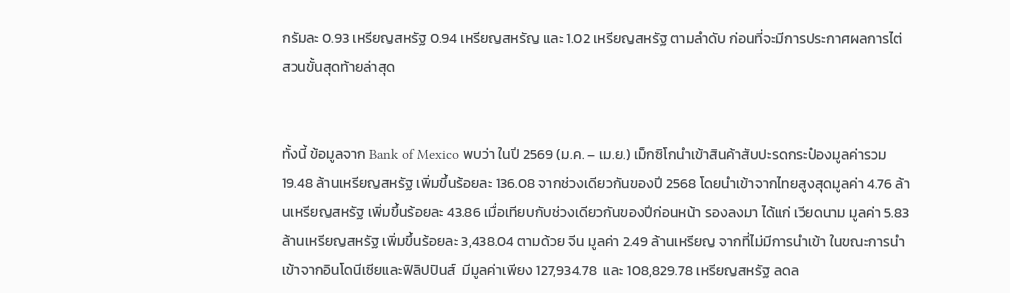กรัมละ 0.93 เหรียญสหรัฐ 0.94 เหรียญสหรัญ และ 1.02 เหรียญสหรัฐ ตามลำดับ ก่อนที่จะมีการประกาศผลการไต่สวนขั้นสุดท้ายล่าสุด


ทั้งนี้ ข้อมูลจาก Bank of Mexico พบว่า ในปี 2569 (ม.ค. – เม.ย.) เม็กซิโกนำเข้าสินค้าสับปะรดกระป๋องมูลค่ารวม 19.48 ล้านเหรียญสหรัฐ เพิ่มขึ้นร้อยละ 136.08 จากช่วงเดียวกันของปี 2568 โดยนำเข้าจากไทยสูงสุดมูลค่า 4.76 ล้านเหรียญสหรัฐ เพิ่มขึ้นร้อยละ 43.86 เมื่อเทียบกับช่วงเดียวกันของปีก่อนหน้า รองลงมา ได้แก่ เวียดนาม มูลค่า 5.83 ล้านเหรียญสหรัฐ เพิ่มขึ้นร้อยละ 3,438.04 ตามด้วย จีน มูลค่า 2.49 ล้านเหรียญ จากที่ไม่มีการนำเข้า ในขณะการนำเข้าจากอินโดนีเซียและฟิลิปปินส์  มีมูลค่าเพียง 127,934.78  และ 108,829.78 เหรียญสหรัฐ ลดล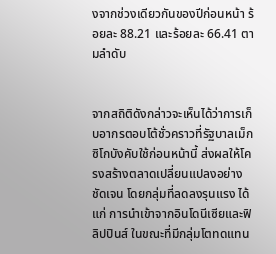งจากช่วงเดียวกันของปีก่อนหน้า ร้อยละ 88.21 และร้อยละ 66.41 ตามลำดับ


จากสถิติดังกล่าวจะเห็นได้ว่าการเก็บอากรตอบโต้ชั่วคราวที่รัฐบาลเม็กซิโกบังคับใช้ก่อนหน้านี้ ส่งผลให้โครงสร้างตลาดเปลี่ยนแปลงอย่างชัดเจน โดยกลุ่มที่ลดลงรุนแรง ได้แก่ การนำเข้าจากอินโดนีเซียและฟิลิปปินส์ ในขณะที่มีกลุ่มโตทดแทน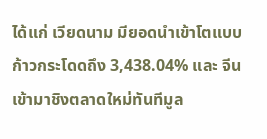ได้แก่ เวียดนาม มียอดนำเข้าโตแบบก้าวกระโดดถึง 3,438.04% และ จีน เข้ามาชิงตลาดใหม่ทันทีมูล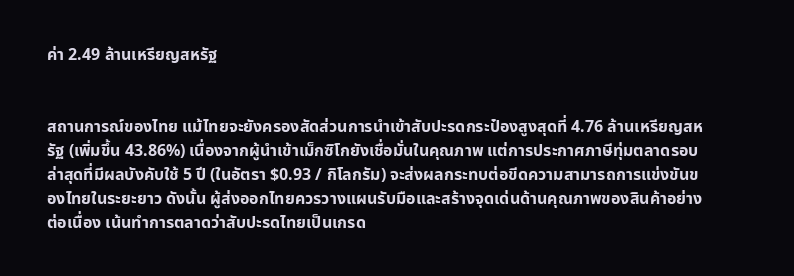ค่า 2.49 ล้านเหรียญสหรัฐ


สถานการณ์ของไทย แม้ไทยจะยังครองสัดส่วนการนำเข้าสับปะรดกระป๋องสูงสุดที่ 4.76 ล้านเหรียญสหรัฐ (เพิ่มขึ้น 43.86%) เนื่องจากผู้นำเข้าเม็กซิโกยังเชื่อมั่นในคุณภาพ แต่การประกาศภาษีทุ่มตลาดรอบล่าสุดที่มีผลบังคับใช้ 5 ปี (ในอัตรา $0.93 / กิโลกรัม) จะส่งผลกระทบต่อขีดความสามารถการแข่งขันของไทยในระยะยาว ดังนั้น ผู้ส่งออกไทยควรวางแผนรับมือและสร้างจุดเด่นด้านคุณภาพของสินค้าอย่างต่อเนื่อง เน้นทำการตลาดว่าสับปะรดไทยเป็นเกรด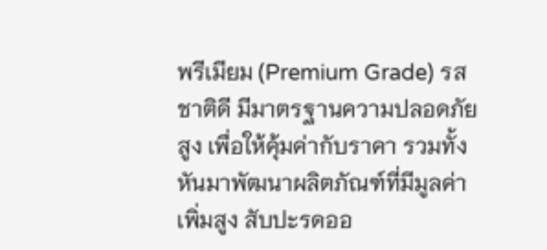พรีเมียม (Premium Grade) รสชาติดี มีมาตรฐานความปลอดภัยสูง เพื่อให้คุ้มค่ากับราคา รวมทั้งหันมาพัฒนาผลิตภัณฑ์ที่มีมูลค่าเพิ่มสูง สับปะรดออ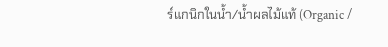ร์แกนิกในน้ำ/น้ำผลไม้แท้ (Organic /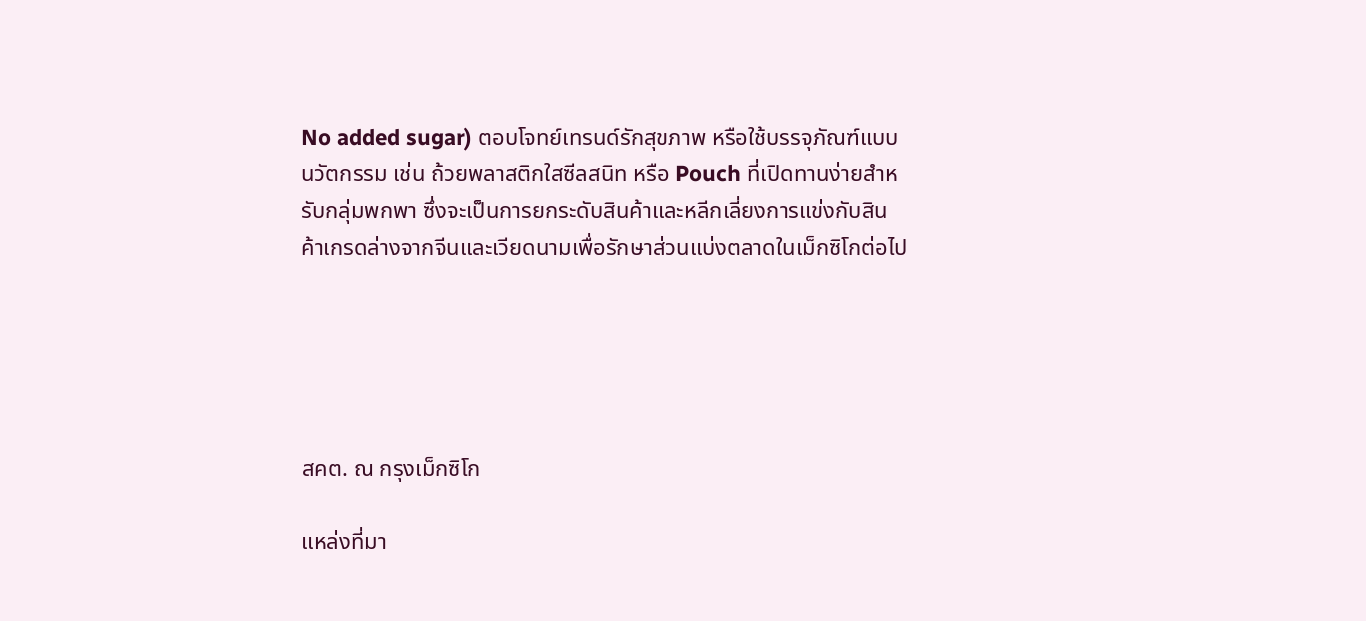No added sugar) ตอบโจทย์เทรนด์รักสุขภาพ หรือใช้บรรจุภัณฑ์แบบนวัตกรรม เช่น ถ้วยพลาสติกใสซีลสนิท หรือ Pouch ที่เปิดทานง่ายสำหรับกลุ่มพกพา ซึ่งจะเป็นการยกระดับสินค้าและหลีกเลี่ยงการแข่งกับสินค้าเกรดล่างจากจีนและเวียดนามเพื่อรักษาส่วนแบ่งตลาดในเม็กซิโกต่อไป





สคต. ณ กรุงเม็กซิโก

แหล่งที่มา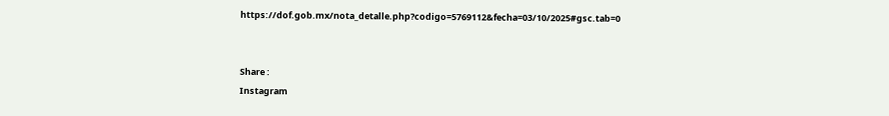https://dof.gob.mx/nota_detalle.php?codigo=5769112&fecha=03/10/2025#gsc.tab=0


Share :
Instagram